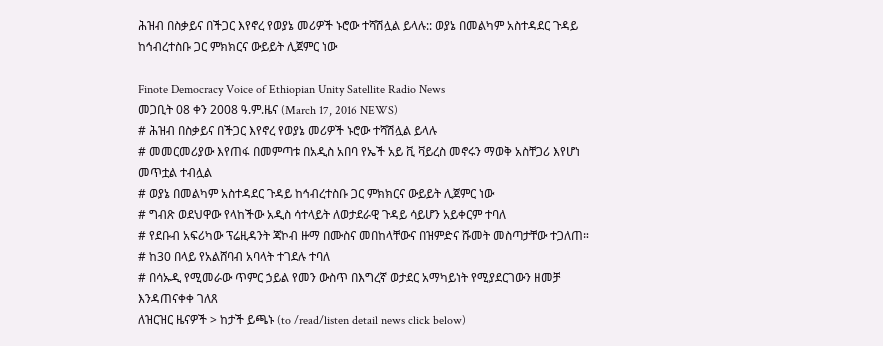ሕዝብ በስቃይና በችጋር እየኖረ የወያኔ መሪዎች ኑሮው ተሻሽሏል ይላሉ:: ወያኔ በመልካም አስተዳደር ጉዳይ ከኅብረተስቡ ጋር ምክክርና ውይይት ሊጀምር ነው

Finote Democracy Voice of Ethiopian Unity Satellite Radio News
መጋቢት 08 ቀን 2008 ዓ.ም.ዜና (March 17, 2016 NEWS)
# ሕዝብ በስቃይና በችጋር እየኖረ የወያኔ መሪዎች ኑሮው ተሻሽሏል ይላሉ
# መመርመሪያው እየጠፋ በመምጣቱ በአዲስ አበባ የኤች አይ ቪ ቫይረስ መኖሩን ማወቅ አስቸጋሪ እየሆነ መጥቷል ተብሏል
# ወያኔ በመልካም አስተዳደር ጉዳይ ከኅብረተስቡ ጋር ምክክርና ውይይት ሊጀምር ነው
# ግብጽ ወደህዋው የላከችው አዲስ ሳተላይት ለወታደራዊ ጉዳይ ሳይሆን አይቀርም ተባለ
# የደቡብ አፍሪካው ፕሬዚዳንት ጃኮብ ዙማ በሙስና መበከላቸውና በዝምድና ሹመት መስጣታቸው ተጋለጠ።
# ከ30 በላይ የአልሸባብ አባላት ተገደሉ ተባለ
# በሳኡዲ የሚመራው ጥምር ኃይል የመን ውስጥ በእግረኛ ወታደር አማካይነት የሚያደርገውን ዘመቻ እንዳጠናቀቀ ገለጸ
ለዝርዝር ዜናዎች > ከታች ይጫኑ (to /read/listen detail news click below)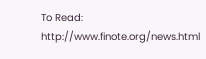To Read: http://www.finote.org/news.html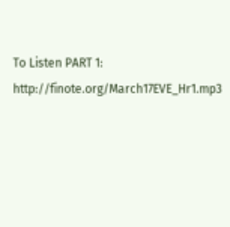To Listen PART 1: http://finote.org/March17EVE_Hr1.mp3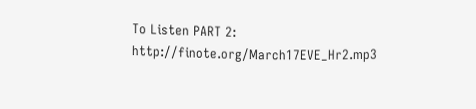To Listen PART 2: http://finote.org/March17EVE_Hr2.mp3